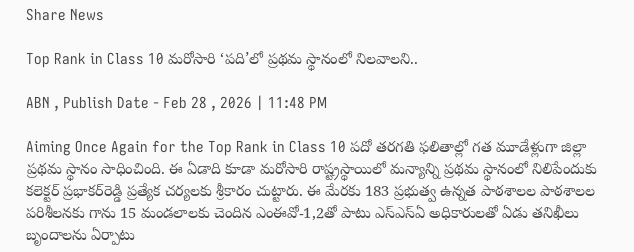Share News

Top Rank in Class 10 మరోసారి ‘పది’లో ప్రథమ స్థానంలో నిలవాలని..

ABN , Publish Date - Feb 28 , 2026 | 11:48 PM

Aiming Once Again for the Top Rank in Class 10 పదో తరగతి ఫలితాల్లో గత మూడేళ్లుగా జిల్లా ప్రథమ స్థానం సాధించింది. ఈ ఏడాది కూడా మరోసారి రాష్ట్రస్థాయిలో మన్యాన్ని ప్రథమ స్థానంలో నిలిపేందుకు కలెక్టర్‌ ప్రభాకర్‌రెడ్డి ప్రత్యేక చర్యలకు శ్రీకారం చుట్టారు. ఈ మేరకు 183 ప్రభుత్వ ఉన్నత పాఠశాలల పాఠశాలల పరిశీలనకు గాను 15 మండలాలకు చెందిన ఎంఈవో-1,2తో పాటు ఎస్‌ఎస్‌ఏ అధికారులతో ఏడు తనిఖీలు బృందాలను ఏర్పాటు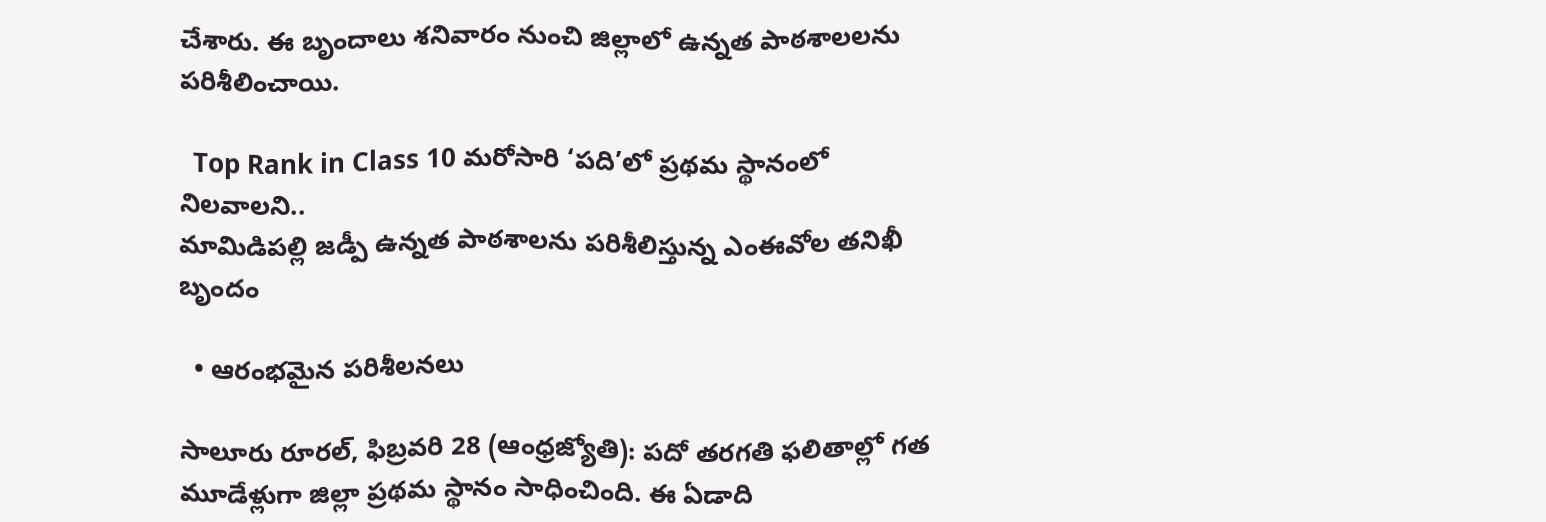చేశారు. ఈ బృందాలు శనివారం నుంచి జిల్లాలో ఉన్నత పాఠశాలలను పరిశీలించాయి.

  Top Rank in Class 10 మరోసారి ‘పది’లో ప్రథమ స్థానంలో నిలవాలని..
మామిడిపల్లి జడ్పీ ఉన్నత పాఠశాలను పరిశీలిస్తున్న ఎంఈవోల తనిఖీ బృందం

  • ఆరంభమైన పరిశీలనలు

సాలూరు రూరల్‌, ఫిబ్రవరి 28 (ఆంధ్రజ్యోతి): పదో తరగతి ఫలితాల్లో గత మూడేళ్లుగా జిల్లా ప్రథమ స్థానం సాధించింది. ఈ ఏడాది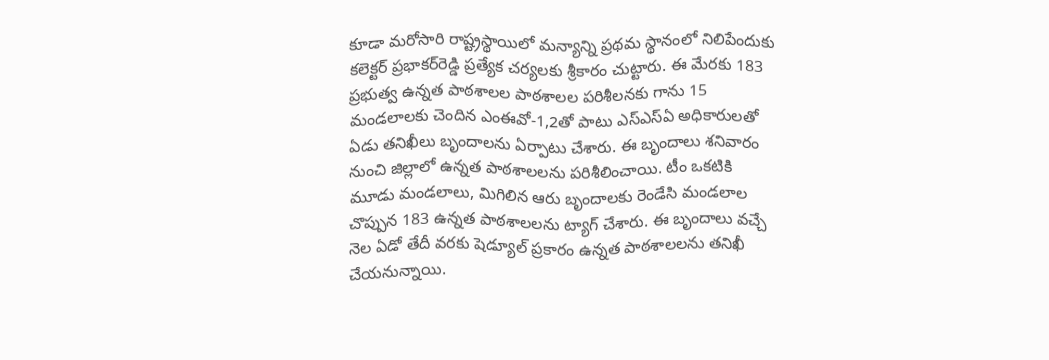కూడా మరోసారి రాష్ట్రస్థాయిలో మన్యాన్ని ప్రథమ స్థానంలో నిలిపేందుకు కలెక్టర్‌ ప్రభాకర్‌రెడ్డి ప్రత్యేక చర్యలకు శ్రీకారం చుట్టారు. ఈ మేరకు 183 ప్రభుత్వ ఉన్నత పాఠశాలల పాఠశాలల పరిశీలనకు గాను 15 మండలాలకు చెందిన ఎంఈవో-1,2తో పాటు ఎస్‌ఎస్‌ఏ అధికారులతో ఏడు తనిఖీలు బృందాలను ఏర్పాటు చేశారు. ఈ బృందాలు శనివారం నుంచి జిల్లాలో ఉన్నత పాఠశాలలను పరిశీలించాయి. టీం ఒకటికి మూడు మండలాలు, మిగిలిన ఆరు బృందాలకు రెండేసి మండలాల చొప్పున 183 ఉన్నత పాఠశాలలను ట్యాగ్‌ చేశారు. ఈ బృందాలు వచ్చే నెల ఏడో తేదీ వరకు షెడ్యూల్‌ ప్రకారం ఉన్నత పాఠశాలలను తనిఖీ చేయనున్నాయి.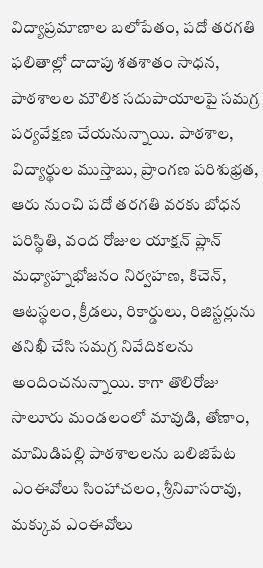విద్యాప్రమాణాల బలోపేతం, పదో తరగతి ఫలితాల్లో దాదాపు శతశాతం సాధన, పాఠశాలల మౌలిక సదుపాయాలపై సమగ్ర పర్యవేక్షణ చేయనున్నాయి. పాఠశాల, విద్యార్థుల ముస్తాబు, ప్రాంగణ పరిశుభ్రత, ఆరు నుంచి పదో తరగతి వరకు బోధన పరిస్థితి, వంద రోజుల యాక్షన్‌ ప్లాన్‌ మధ్యాహ్నభోజనం నిర్వహణ, కిచెన్‌, ఆటస్థలం, క్రీడలు, రికార్డులు, రిజిస్టర్లును తనిఖీ చేసి సమగ్ర నివేదికలను అందించనున్నాయి. కాగా తొలిరోజు సాలూరు మండలంలో మావుడి, తోణాం, మామిడిపల్లి పాఠశాలలను బలిజిపేట ఎంఈవోలు సింహాచలం, శ్రీనివాసరావు, మక్కువ ఎంఈవోలు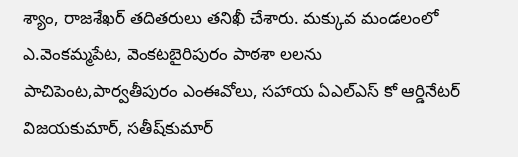శ్యాం, రాజశేఖర్‌ తదితరులు తనిఖీ చేశారు. మక్కువ మండలంలో ఎ.వెంకమ్మపేట, వెంకటబైరిపురం పాఠశా లలను పాచిపెంట,పార్వతీపురం ఎంఈవోలు, సహాయ ఏఎల్‌ఎస్‌ కో ఆర్డినేటర్‌ విజయకుమార్‌, సతీష్‌కుమార్‌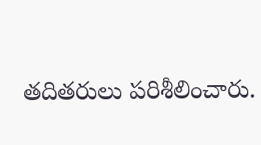తదితరులు పరిశీలించారు.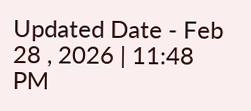Updated Date - Feb 28 , 2026 | 11:48 PM